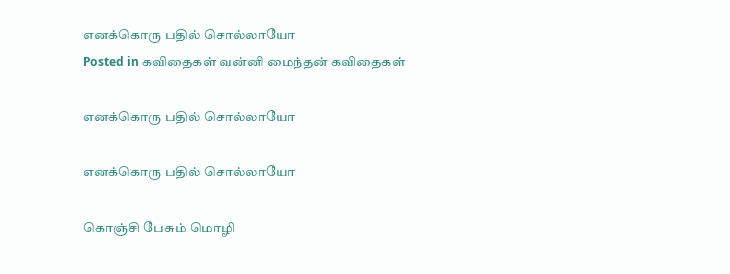எனக்கொரு பதில் சொல்லாயோ
Posted in கவிதைகள் வன்னி மைந்தன் கவிதைகள்

எனக்கொரு பதில் சொல்லாயோ

எனக்கொரு பதில் சொல்லாயோ

கொஞ்சி பேசும் மொழி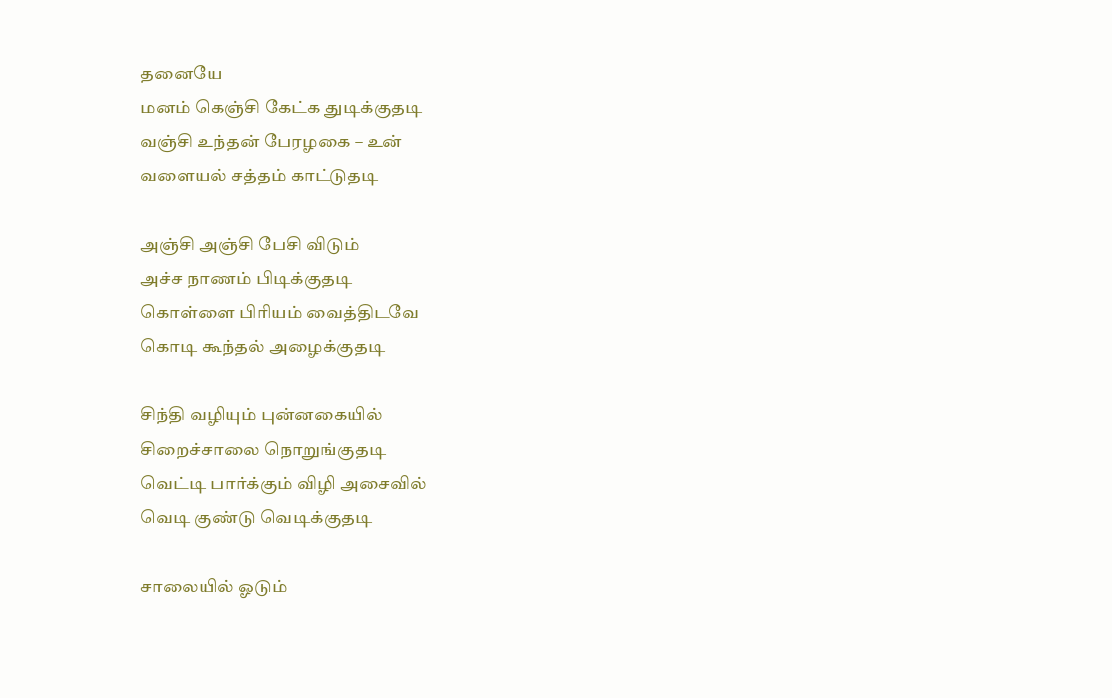தனையே
மனம் கெஞ்சி கேட்க துடிக்குதடி
வஞ்சி உந்தன் பேரழகை – உன்
வளையல் சத்தம் காட்டுதடி

அஞ்சி அஞ்சி பேசி விடும்
அச்ச நாணம் பிடிக்குதடி
கொள்ளை பிரியம் வைத்திடவே
கொடி கூந்தல் அழைக்குதடி

சிந்தி வழியும் புன்னகையில்
சிறைச்சாலை நொறுங்குதடி
வெட்டி பார்க்கும் விழி அசைவில்
வெடி குண்டு வெடிக்குதடி

சாலையில் ஓடும்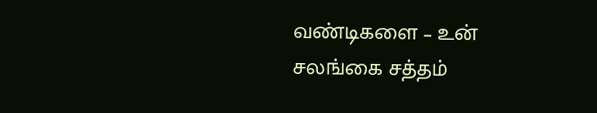வண்டிகளை – உன்
சலங்கை சத்தம்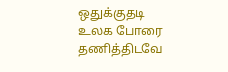ஒதுக்குதடி
உலக போரை தணித்திடவே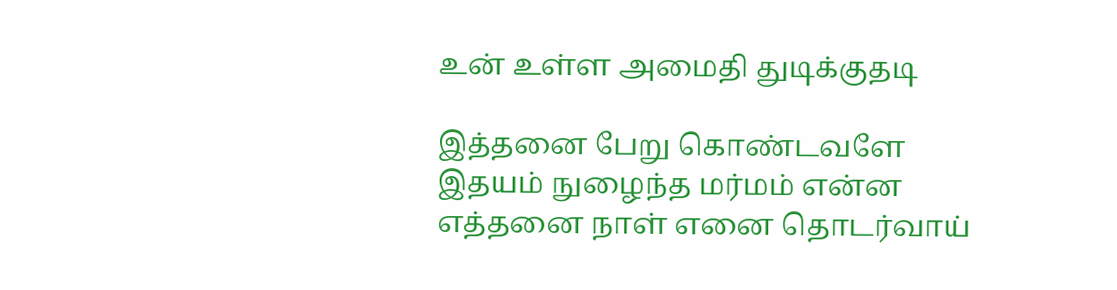உன் உள்ள அமைதி துடிக்குதடி

இத்தனை பேறு கொண்டவளே
இதயம் நுழைந்த மர்மம் என்ன
எத்தனை நாள் எனை தொடர்வாய்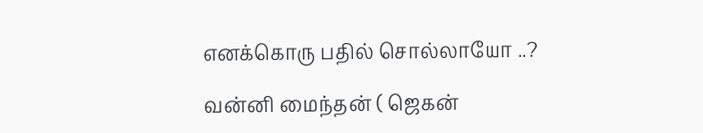எனக்கொரு பதில் சொல்லாயோ ..?

வன்னி மைந்தன் ( ஜெகன்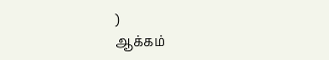)
ஆக்கம்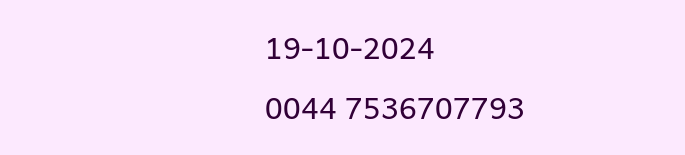19-10-2024
0044 7536707793